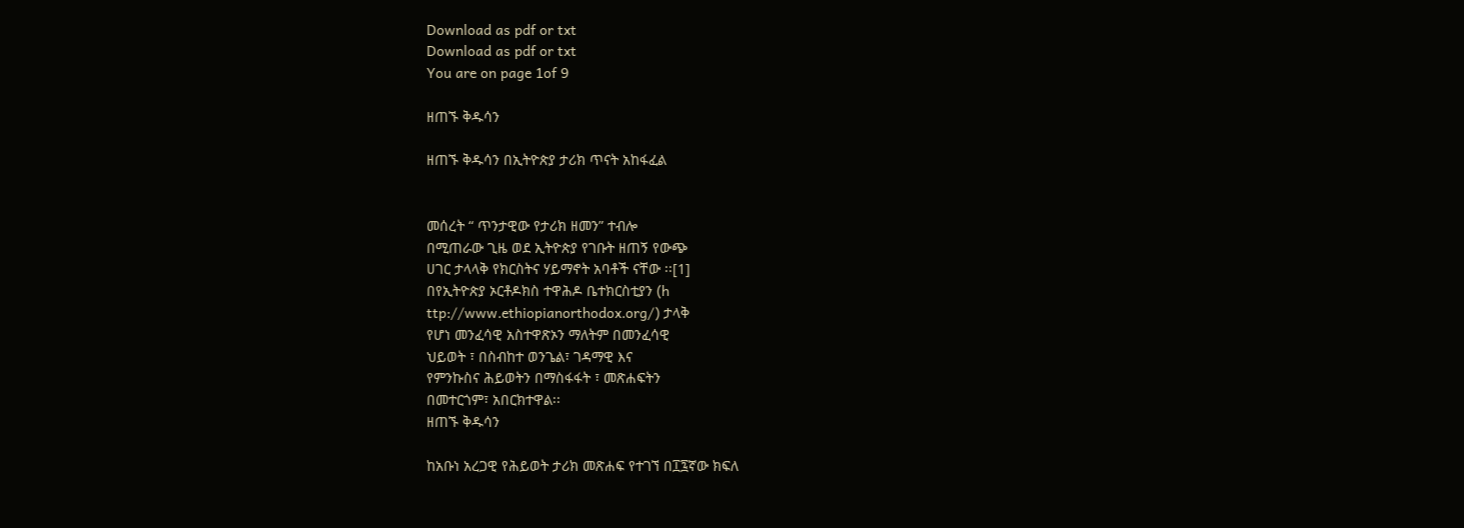Download as pdf or txt
Download as pdf or txt
You are on page 1of 9

ዘጠኙ ቅዱሳን

ዘጠኙ ቅዱሳን በኢትዮጵያ ታሪክ ጥናት አከፋፈል


መሰረት “ ጥንታዊው የታሪክ ዘመን” ተብሎ
በሚጠራው ጊዜ ወደ ኢትዮጵያ የገቡት ዘጠኝ የውጭ
ሀገር ታላላቅ የክርስትና ሃይማኖት አባቶች ናቸው ፡፡[1]
በየኢትዮጵያ ኦርቶዶክስ ተዋሕዶ ቤተክርስቲያን (h
ttp://www.ethiopianorthodox.org/) ታላቅ
የሆነ መንፈሳዊ አስተዋጽኦን ማለትም በመንፈሳዊ
ህይወት ፣ በስብከተ ወንጌል፣ ገዳማዊ እና
የምንኩስና ሕይወትን በማስፋፋት ፣ መጽሐፍትን
በመተርጎም፣ አበርክተዋል፡፡
ዘጠኙ ቅዱሳን

ከአቡነ አረጋዊ የሕይወት ታሪክ መጽሐፍ የተገኘ በ፲፯ኛው ክፍለ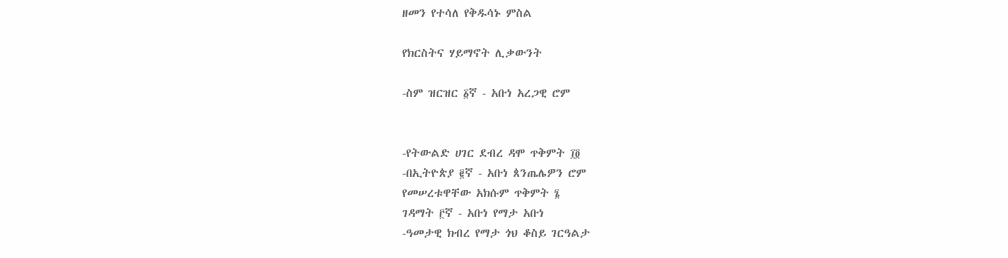ዘመን የተሳለ የቅዱሳኑ ምስል

የክርስትና ሃይማኖት ሊቃውንት

-ስም ዝርዝር ፩ኛ - አቡነ አረጋዊ ሮም


-የትውልድ ሀገር ደብረ ዳሞ ጥቅምት ፲፬
-በኢትዮጵያ ፪ኛ - አቡነ ጰንጤሌዎን ሮም
የመሠረቱዋቸው አክሱም ጥቅምት ፮
ገዳማት ፫ኛ - አቡነ የማታ አቡነ
-ዓመታዊ ክብረ የማታ ጎህ ቆስይ ገርዓልታ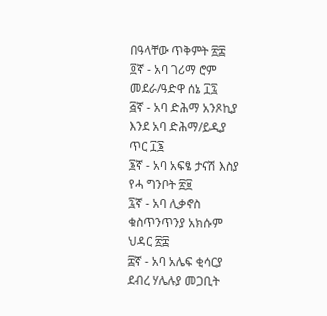በዓላቸው ጥቅምት ፳፰
፬ኛ - አባ ገሪማ ሮም
መደራ/ዓድዋ ሰኔ ፲፯
፭ኛ - አባ ድሕማ አንጾኪያ
እንደ አባ ድሕማ/ይዲያ
ጥር ፲፮
፮ኛ - አባ አፍፄ ታናሽ እስያ
የሓ ግንቦት ፳፱
፯ኛ - አባ ሊቃኖስ
ቁስጥንጥንያ አክሱም
ህዳር ፳፰
፰ኛ - አባ አሌፍ ቂሳርያ
ደብረ ሃሌሉያ መጋቢት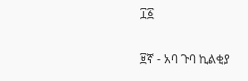፲፩

፱ኛ - አባ ጉባ ኪልቂያ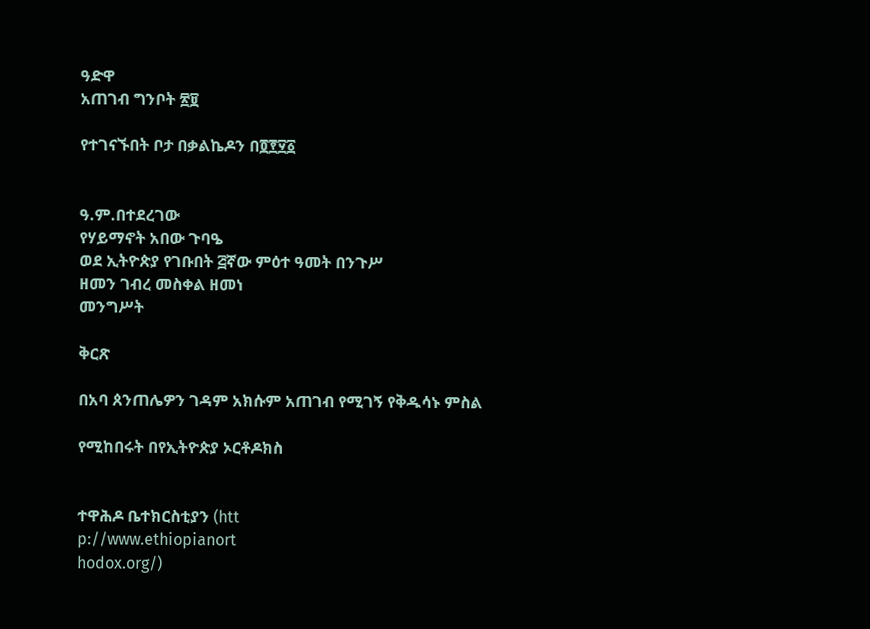ዓድዋ
አጠገብ ግንቦት ፳፱

የተገናኙበት ቦታ በቃልኬዶን በ፬፻፶፩


ዓ.ም.በተደረገው
የሃይማኖት አበው ጉባዔ
ወደ ኢትዮጵያ የገቡበት ፭ኛው ምዕተ ዓመት በንጉሥ
ዘመን ገብረ መስቀል ዘመነ
መንግሥት

ቅርጽ

በአባ ጰንጠሌዎን ገዳም አክሱም አጠገብ የሚገኝ የቅዱሳኑ ምስል

የሚከበሩት በየኢትዮጵያ ኦርቶዶክስ


ተዋሕዶ ቤተክርስቲያን (htt
p://www.ethiopianort
hodox.org/)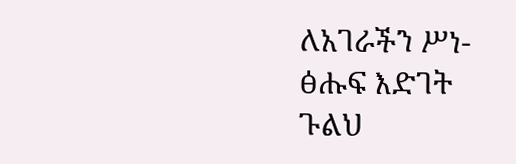ለአገራችን ሥነ-ፅሑፍ እድገት ጉልህ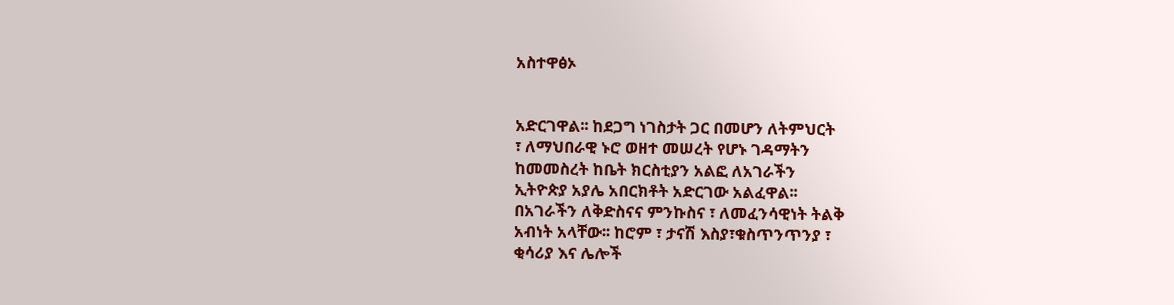አስተዋፅኦ


አድርገዋል፡፡ ከደጋግ ነገስታት ጋር በመሆን ለትምህርት
፣ ለማህበራዊ ኑሮ ወዘተ መሠረት የሆኑ ገዳማትን
ከመመስረት ከቤት ክርስቲያን አልፎ ለአገራችን
ኢትዮጵያ አያሌ አበርክቶት አድርገው አልፈዋል፡፡
በአገራችን ለቅድስናና ምንኩስና ፣ ለመፈንሳዊነት ትልቅ
አብነት አላቸው፡፡ ከሮም ፣ ታናሽ እስያ፣ቁስጥንጥንያ ፣
ቂሳሪያ እና ሌሎች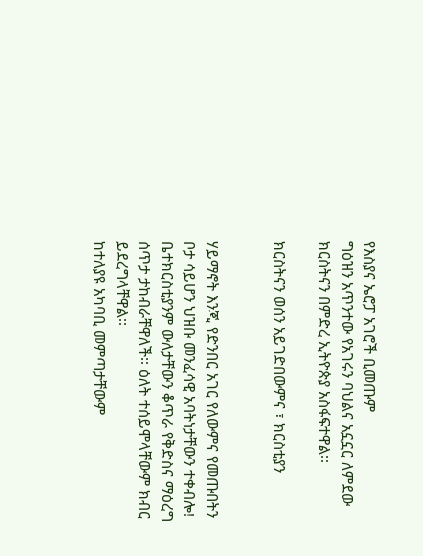የእስያና ኤሮፓ አገሮች ቢመጡም
ግዕዝን አጥንተው የአገሩን ባህልና አኗኗር ለምደው
ክርስትናን በምድረ ኢትዮጵያ አስፋፍተዋል፡፡

ክርስትናን ወሰን አይገድበውምና ፣ ክርስቲያን


ሃይማኖት እንጂ የድንበር አገር የለውምና የመጡበትን
ቦታ ሳይሆን ህዝቡ መንፈሳዊ አባትነታቸውን ተቀብሎ!
ቤተክርስቲያንም ውለታቸውን ቆጥራ የቅድስና ማዕረግ
ሰጥታ ታከብራቸዋለች፡፡ ዕለት ተሰይሞላቸውም ክብር
ይደረግላቸዋል፡፡
ከተለያዩ አካባቢ መምጣታቸውም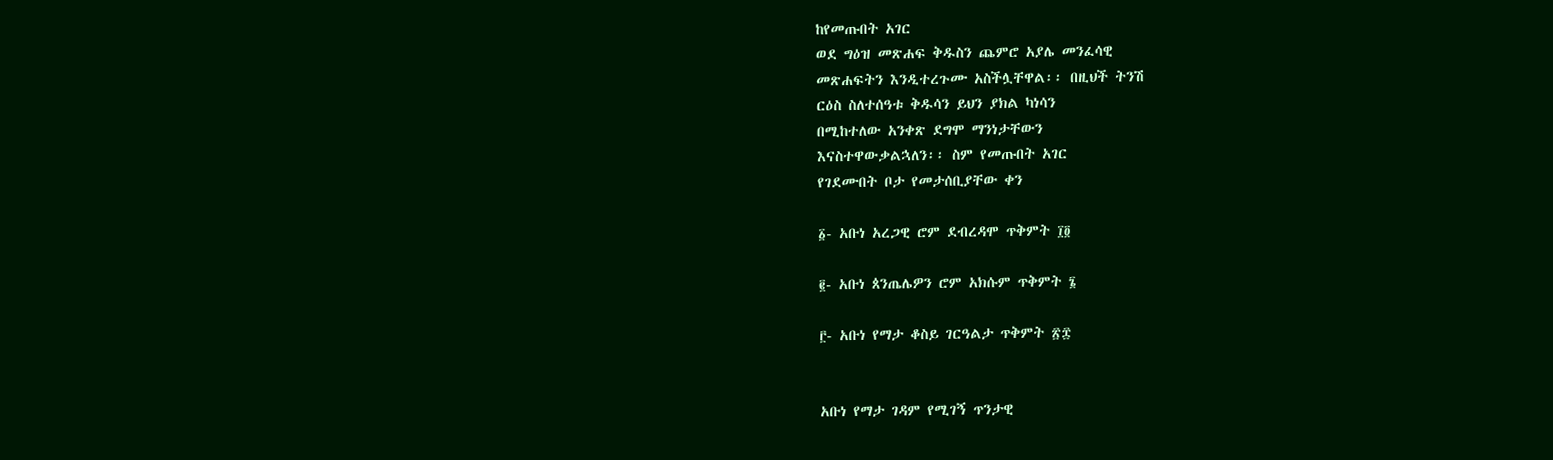ከየመጡበት አገር
ወደ ግዕዝ መጽሐፍ ቅዱስን ጨምሮ አያሌ መንፈሳዊ
መጽሐፍትን እንዲተረጉሙ አስችሏቸዋል፡፡ በዚህች ትንሽ
ርዕስ ስለተሰዓቱ ቅዱሳን ይህን ያክል ካነሳን
በሚከተለው አንቀጽ ደግሞ ማንነታቸውን
እናስተዋውቃልኋለን፡፡ ስም የመጡበት አገር
የገደሙበት ቦታ የመታሰቢያቸው ቀን

፩- አቡነ አረጋዊ ሮም ደብረዳሞ ጥቅምት ፲፬

፪- አቡነ ጰንጤሌዎን ሮም አክሱም ጥቅምት ፮

፫- አቡነ የማታ ቆስይ ገርዓልታ ጥቅምት ፳፰


አቡነ የማታ ገዳም የሚገኝ ጥንታዊ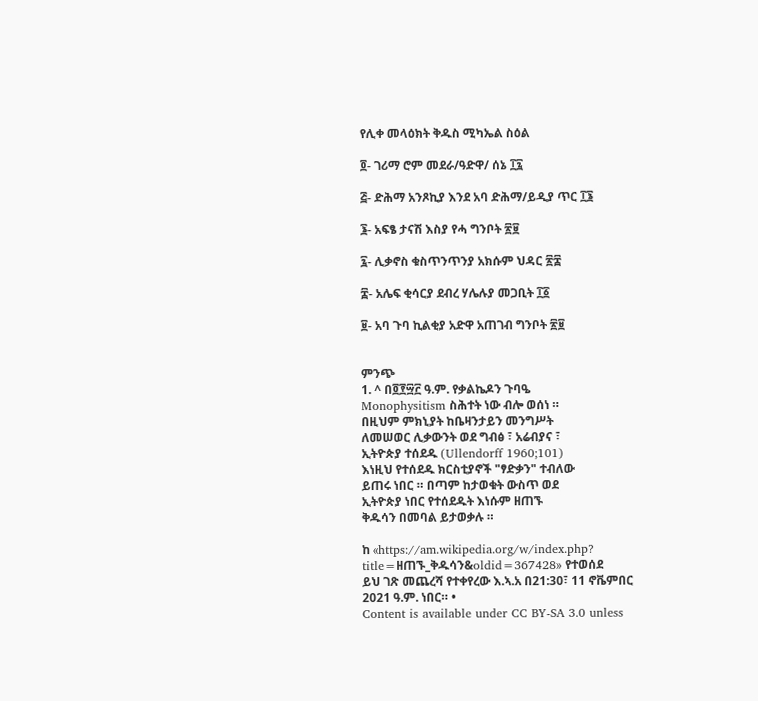የሊቀ መላዕክት ቅዱስ ሚካኤል ስዕል

፬- ገሪማ ሮም መደራ/ዓድዋ/ ሰኔ ፲፯

፭- ድሕማ አንጾኪያ እንደ አባ ድሕማ/ይዲያ ጥር ፲፮

፮- አፍፄ ታናሽ እስያ የሓ ግንቦት ፳፱

፯- ሊቃኖስ ቁስጥንጥንያ አክሱም ህዳር ፳፰

፰- አሌፍ ቂሳርያ ደብረ ሃሌሉያ መጋቢት ፲፩

፱- አባ ጉባ ኪልቂያ አድዋ አጠገብ ግንቦት ፳፱


ምንጭ
1. ^ በ፬፻፵፫ ዓ.ም. የቃልኬዶን ጉባዔ
Monophysitism ስሕተት ነው ብሎ ወሰነ ።
በዚህም ምክኒያት ከቤዛንታይን መንግሥት
ለመሠወር ሊቃውንት ወደ ግብፅ ፣ አሬብያና ፣
ኢትዮጵያ ተሰደዱ (Ullendorff 1960;101)
እነዚህ የተሰደዱ ክርስቲያኖች "ፃድቃን" ተብለው
ይጠሩ ነበር ። በጣም ከታወቁት ውስጥ ወደ
ኢትዮጵያ ነበር የተሰደዱት እነሱም ዘጠኙ
ቅዱሳን በመባል ይታወቃሉ ።

ከ «https://am.wikipedia.org/w/index.php?
title=ዘጠኙ_ቅዱሳን&oldid=367428» የተወሰደ
ይህ ገጽ መጨረሻ የተቀየረው እ.ኣ.አ በ21:30፣ 11 ኖቬምበር
2021 ዓ.ም. ነበር። •
Content is available under CC BY-SA 3.0 unless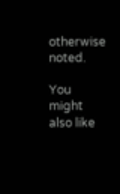otherwise noted.

You might also like